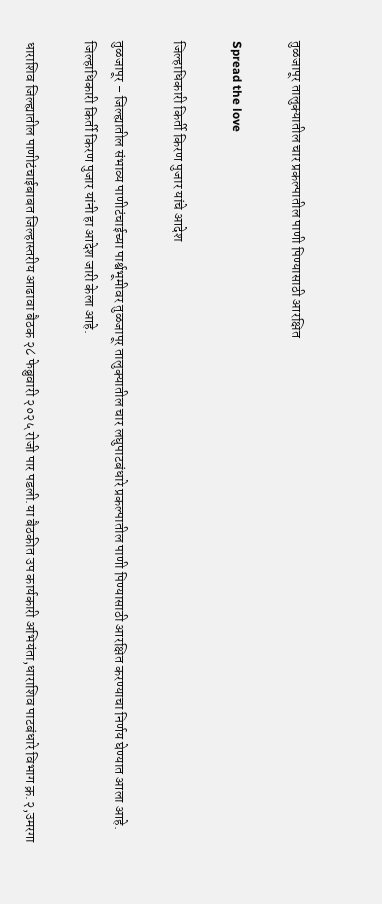तुळजापूर तालुक्यातील चार प्रकल्पातील पाणी पिण्यासाठी आरक्षित

Spread the love

जिल्हाधिकारी किर्ती किरण पुजार यांचे आदेश

तुळजापूर – जिल्ह्यातील संभाव्य पाणीटंचाईच्या पार्श्वभूमीवर तुळजापूर तालुक्यातील चार लघुपाटबंधारे प्रकल्पातील पाणी पिण्यासाठी आरक्षित करण्याचा निर्णय घेण्यात आला आहे. जिल्हाधिकारी किर्ती किरण पुजार यांनी हा आदेश जारी केला आहे.

धाराशिव जिल्ह्यातील पाणीटंचाईबाबत जिल्हास्तरीय आढावा बैठक २८ फेब्रुवारी २०२५ रोजी पार पडली.या बैठकीत उप कार्यकारी अभियंता,धाराशिव पाटबंधारे विभाग क्र.२,उमरगा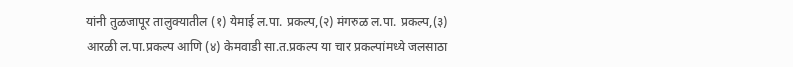यांनी तुळजापूर तालुक्यातील (१) येमाई ल.पा. प्रकल्प,(२) मंगरुळ ल.पा. प्रकल्प,(३) आरळी ल.पा.प्रकल्प आणि (४) केमवाडी सा.त.प्रकल्प या चार प्रकल्पांमध्ये जलसाठा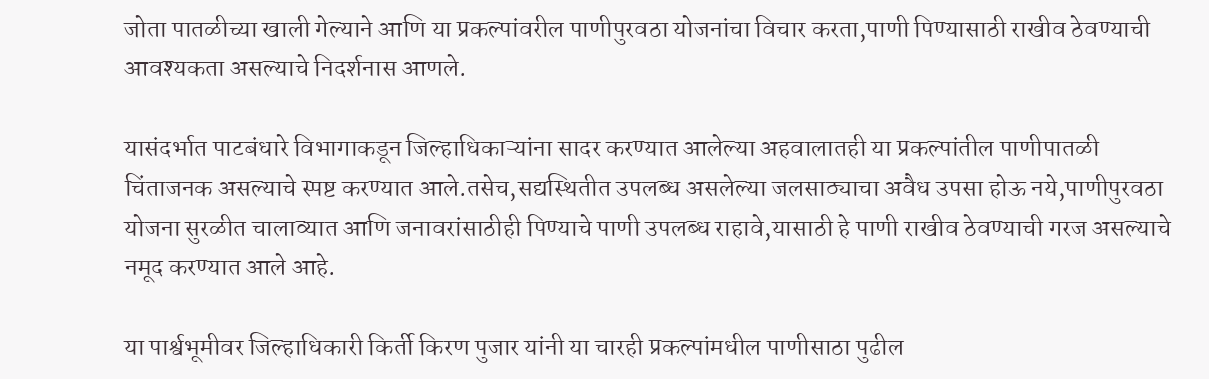जोता पातळीच्या खाली गेल्याने आणि या प्रकल्पांवरील पाणीपुरवठा योजनांचा विचार करता,पाणी पिण्यासाठी राखीव ठेवण्याची आवश्यकता असल्याचे निदर्शनास आणले.

यासंदर्भात पाटबंधारे विभागाकडून जिल्हाधिकाऱ्यांना सादर करण्यात आलेल्या अहवालातही या प्रकल्पांतील पाणीपातळी चिंताजनक असल्याचे स्पष्ट करण्यात आले.तसेच,सद्यस्थितीत उपलब्ध असलेल्या जलसाठ्याचा अवैध उपसा होऊ नये,पाणीपुरवठा योजना सुरळीत चालाव्यात आणि जनावरांसाठीही पिण्याचे पाणी उपलब्ध राहावे,यासाठी हे पाणी राखीव ठेवण्याची गरज असल्याचे नमूद करण्यात आले आहे.

या पार्श्वभूमीवर जिल्हाधिकारी किर्ती किरण पुजार यांनी या चारही प्रकल्पांमधील पाणीसाठा पुढील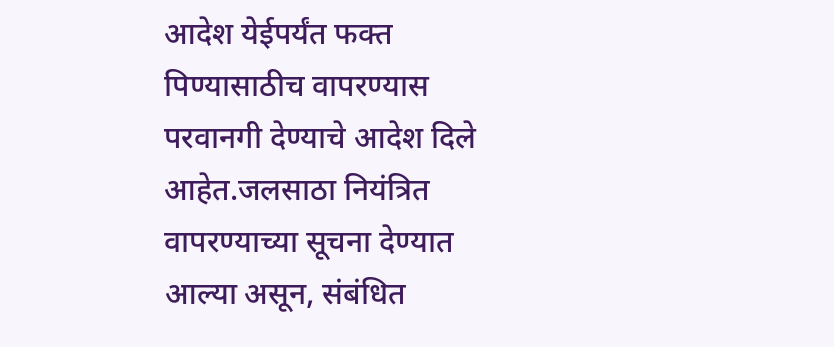आदेश येईपर्यंत फक्त पिण्यासाठीच वापरण्यास परवानगी देण्याचे आदेश दिले आहेत.जलसाठा नियंत्रित वापरण्याच्या सूचना देण्यात आल्या असून, संबंधित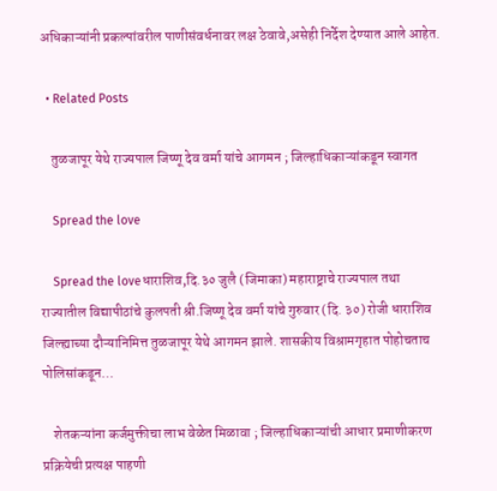अधिकाऱ्यांनी प्रकल्पांवरील पाणीसंवर्धनावर लक्ष ठेवावे,असेही निर्देश देण्यात आले आहेत.

  • Related Posts

    तुळजापूर येथे राज्यपाल जिष्णू देव वर्मा यांचे आगमन ; जिल्हाधिकाऱ्यांकडून स्वागत

    Spread the love

    Spread the loveधाराशिव,दि.३० जुलै (जिमाका) महाराष्ट्राचे राज्यपाल तथा राज्यातील विद्यापीठांचे कुलपती श्री.जिष्णू देव वर्मा यांचे गुरुवार (दि. ३०) रोजी धाराशिव जिल्ह्याच्या दौऱ्यानिमित्त तुळजापूर येथे आगमन झाले. शासकीय विश्रामगृहात पोहोचताच पोलिसांकडून…

    शेतकऱ्यांना कर्जमुक्तीचा लाभ वेळेत मिळावा ; जिल्हाधिकाऱ्यांची आधार प्रमाणीकरण प्रक्रियेची प्रत्यक्ष पाहणी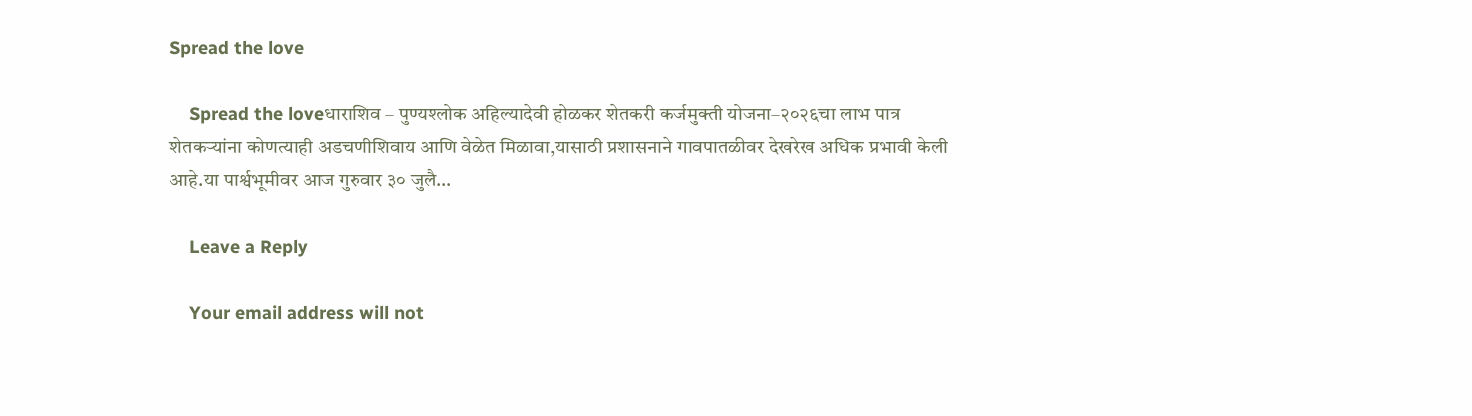Spread the love

    Spread the loveधाराशिव – पुण्यश्लोक अहिल्यादेवी होळकर शेतकरी कर्जमुक्ती योजना–२०२६चा लाभ पात्र शेतकऱ्यांना कोणत्याही अडचणीशिवाय आणि वेळेत मिळावा,यासाठी प्रशासनाने गावपातळीवर देखरेख अधिक प्रभावी केली आहे.या पार्श्वभूमीवर आज गुरुवार ३० जुलै…

    Leave a Reply

    Your email address will not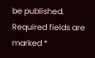be published. Required fields are marked *